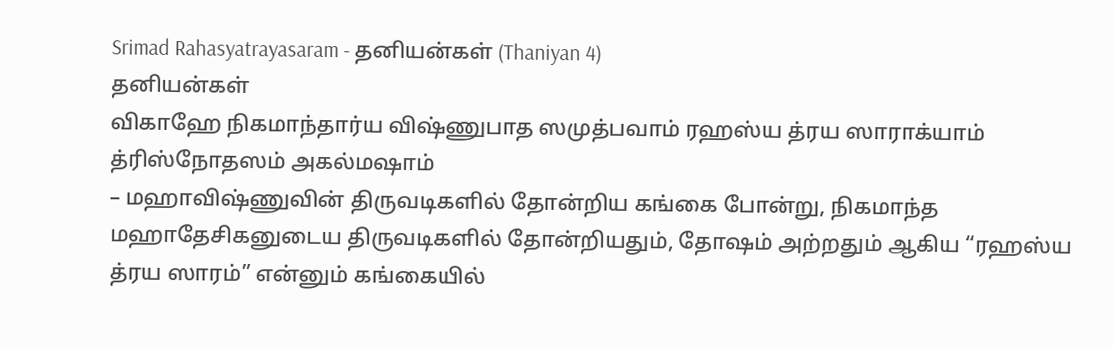Srimad Rahasyatrayasaram - தனியன்கள் (Thaniyan 4)
தனியன்கள்
விகாஹே நிகமாந்தார்ய விஷ்ணுபாத ஸமுத்பவாம் ரஹஸ்ய த்ரய ஸாராக்யாம் த்ரிஸ்நோதஸம் அகல்மஷாம்
– மஹாவிஷ்ணுவின் திருவடிகளில் தோன்றிய கங்கை போன்று, நிகமாந்த மஹாதேசிகனுடைய திருவடிகளில் தோன்றியதும், தோஷம் அற்றதும் ஆகிய “ரஹஸ்ய த்ரய ஸாரம்” என்னும் கங்கையில்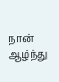நான் ஆழ்ந்து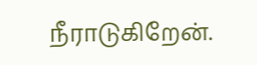நீராடுகிறேன்.